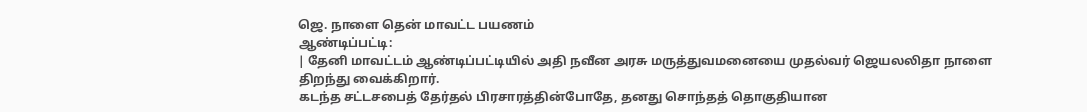ஜெ. நாளை தென் மாவட்ட பயணம்
ஆண்டிப்பட்டி:
| தேனி மாவட்டம் ஆண்டிப்பட்டியில் அதி நவீன அரசு மருத்துவமனையை முதல்வர் ஜெயலலிதா நாளை திறந்து வைக்கிறார்.
கடந்த சட்டசபைத் தேர்தல் பிரசாரத்தின்போதே, தனது சொந்தத் தொகுதியான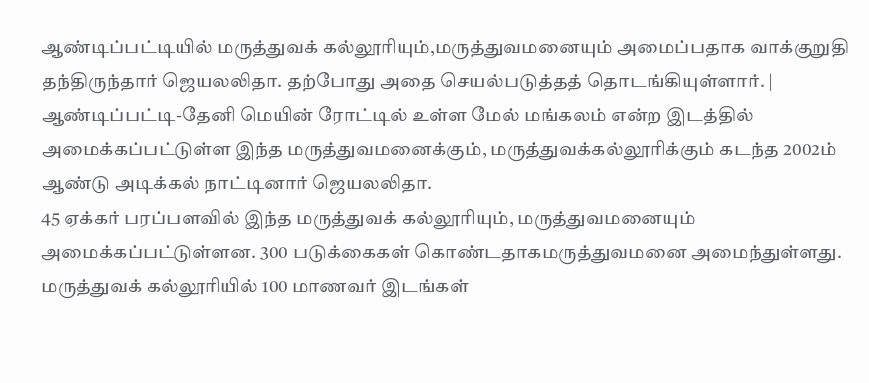ஆண்டிப்பட்டியில் மருத்துவக் கல்லூரியும்,மருத்துவமனையும் அமைப்பதாக வாக்குறுதி தந்திருந்தார் ஜெயலலிதா. தற்போது அதை செயல்படுத்தத் தொடங்கியுள்ளார். |
ஆண்டிப்பட்டி-தேனி மெயின் ரோட்டில் உள்ள மேல் மங்கலம் என்ற இடத்தில் அமைக்கப்பட்டுள்ள இந்த மருத்துவமனைக்கும், மருத்துவக்கல்லூரிக்கும் கடந்த 2002ம் ஆண்டு அடிக்கல் நாட்டினார் ஜெயலலிதா.
45 ஏக்கர் பரப்பளவில் இந்த மருத்துவக் கல்லூரியும், மருத்துவமனையும் அமைக்கப்பட்டுள்ளன. 300 படுக்கைகள் கொண்டதாகமருத்துவமனை அமைந்துள்ளது. மருத்துவக் கல்லூரியில் 100 மாணவர் இடங்கள்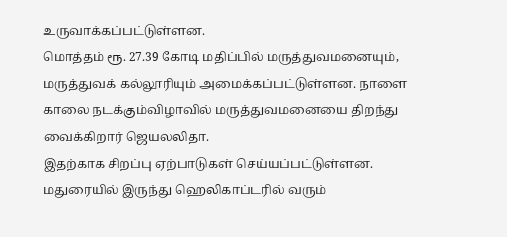உருவாக்கப்பட்டுள்ளன.
மொத்தம் ரூ. 27.39 கோடி மதிப்பில் மருத்துவமனையும், மருத்துவக் கல்லூரியும் அமைக்கப்பட்டுள்ளன. நாளை காலை நடக்கும்விழாவில் மருத்துவமனையை திறந்து வைக்கிறார் ஜெயலலிதா.
இதற்காக சிறப்பு ஏற்பாடுகள் செய்யப்பட்டுள்ளன. மதுரையில் இருந்து ஹெலிகாப்டரில் வரும்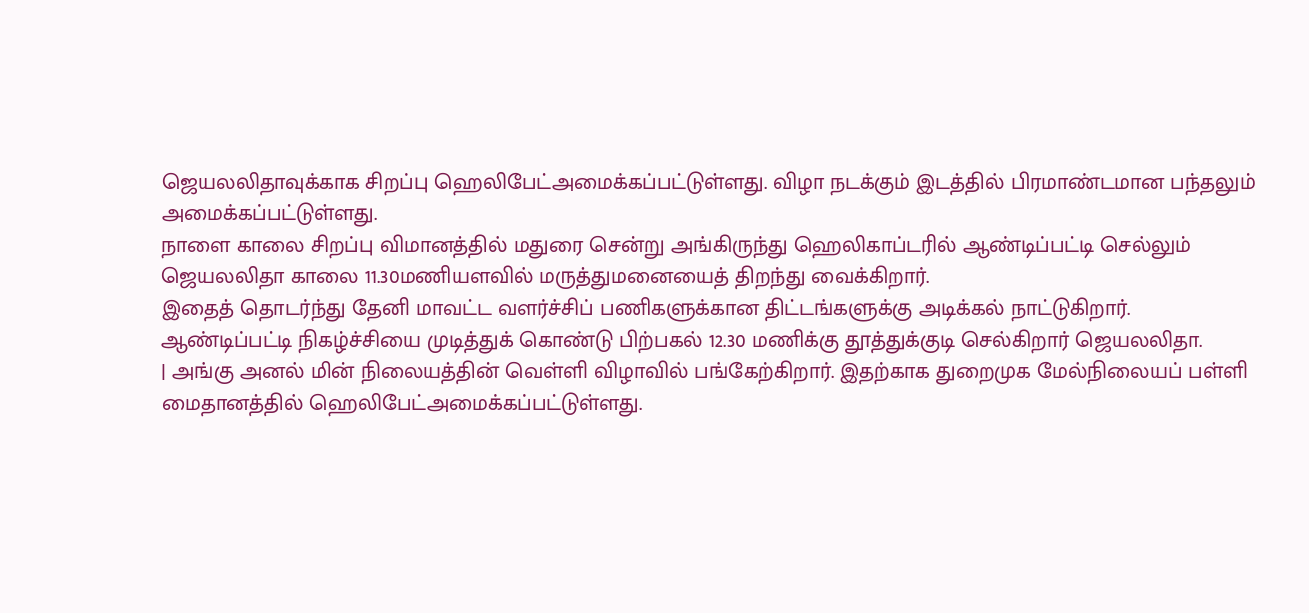ஜெயலலிதாவுக்காக சிறப்பு ஹெலிபேட்அமைக்கப்பட்டுள்ளது. விழா நடக்கும் இடத்தில் பிரமாண்டமான பந்தலும் அமைக்கப்பட்டுள்ளது.
நாளை காலை சிறப்பு விமானத்தில் மதுரை சென்று அங்கிருந்து ஹெலிகாப்டரில் ஆண்டிப்பட்டி செல்லும் ஜெயலலிதா காலை 11.30மணியளவில் மருத்துமனையைத் திறந்து வைக்கிறார்.
இதைத் தொடர்ந்து தேனி மாவட்ட வளர்ச்சிப் பணிகளுக்கான திட்டங்களுக்கு அடிக்கல் நாட்டுகிறார்.
ஆண்டிப்பட்டி நிகழ்ச்சியை முடித்துக் கொண்டு பிற்பகல் 12.30 மணிக்கு தூத்துக்குடி செல்கிறார் ஜெயலலிதா.
| அங்கு அனல் மின் நிலையத்தின் வெள்ளி விழாவில் பங்கேற்கிறார். இதற்காக துறைமுக மேல்நிலையப் பள்ளி மைதானத்தில் ஹெலிபேட்அமைக்கப்பட்டுள்ளது.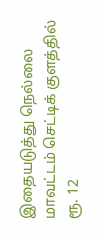இதையடுத்து நெல்லை மாவட்டம் செட்டிக் குளத்தில் ரூ. 12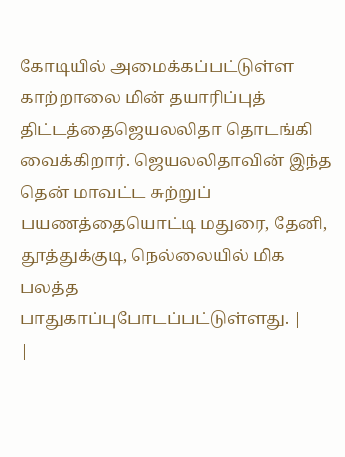கோடியில் அமைக்கப்பட்டுள்ள காற்றாலை மின் தயாரிப்புத் திட்டத்தைஜெயலலிதா தொடங்கி வைக்கிறார். ஜெயலலிதாவின் இந்த தென் மாவட்ட சுற்றுப் பயணத்தையொட்டி மதுரை, தேனி, தூத்துக்குடி, நெல்லையில் மிக பலத்த பாதுகாப்புபோடப்பட்டுள்ளது. |
|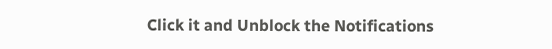Click it and Unblock the Notifications